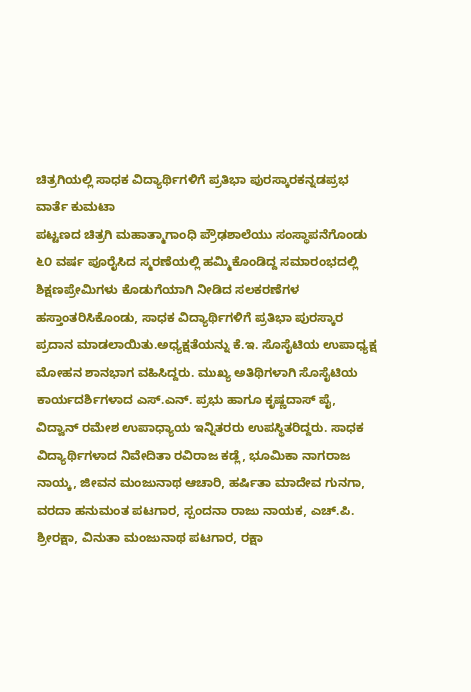ಚಿತ್ರಗಿಯಲ್ಲಿ ಸಾಧಕ ವಿದ್ಯಾರ್ಥಿಗಳಿಗೆ ಪ್ರತಿಭಾ ಪುರಸ್ಕಾರಕನ್ನಡಪ್ರಭ ವಾರ್ತೆ ಕುಮಟಾ
ಪಟ್ಟಣದ ಚಿತ್ರಗಿ ಮಹಾತ್ಮಾಗಾಂಧಿ ಪ್ರೌಢಶಾಲೆಯು ಸಂಸ್ಥಾಪನೆಗೊಂಡು ೬೦ ವರ್ಷ ಪೂರೈಸಿದ ಸ್ಮರಣೆಯಲ್ಲಿ ಹಮ್ಮಿಕೊಂಡಿದ್ದ ಸಮಾರಂಭದಲ್ಲಿ ಶಿಕ್ಷಣಪ್ರೇಮಿಗಳು ಕೊಡುಗೆಯಾಗಿ ನೀಡಿದ ಸಲಕರಣೆಗಳ ಹಸ್ತಾಂತರಿಸಿಕೊಂಡು, ಸಾಧಕ ವಿದ್ಯಾರ್ಥಿಗಳಿಗೆ ಪ್ರತಿಭಾ ಪುರಸ್ಕಾರ ಪ್ರದಾನ ಮಾಡಲಾಯಿತು.ಅಧ್ಯಕ್ಷತೆಯನ್ನು ಕೆ.ಇ. ಸೊಸೈಟಿಯ ಉಪಾಧ್ಯಕ್ಷ ಮೋಹನ ಶಾನಭಾಗ ವಹಿಸಿದ್ದರು. ಮುಖ್ಯ ಅತಿಥಿಗಳಾಗಿ ಸೊಸೈಟಿಯ ಕಾರ್ಯದರ್ಶಿಗಳಾದ ಎಸ್.ಎನ್. ಪ್ರಭು ಹಾಗೂ ಕೃಷ್ಣದಾಸ್ ಪೈ, ವಿದ್ವಾನ್ ರಮೇಶ ಉಪಾಧ್ಯಾಯ ಇನ್ನಿತರರು ಉಪಸ್ಥಿತರಿದ್ದರು. ಸಾಧಕ ವಿದ್ಯಾರ್ಥಿಗಳಾದ ನಿವೇದಿತಾ ರವಿರಾಜ ಕಡ್ಲೆ, ಭೂಮಿಕಾ ನಾಗರಾಜ ನಾಯ್ಕ, ಜೀವನ ಮಂಜುನಾಥ ಆಚಾರಿ, ಹರ್ಷಿತಾ ಮಾದೇವ ಗುನಗಾ, ವರದಾ ಹನುಮಂತ ಪಟಗಾರ, ಸ್ಪಂದನಾ ರಾಜು ನಾಯಕ, ಎಚ್.ಪಿ. ಶ್ರೀರಕ್ಷಾ, ವಿನುತಾ ಮಂಜುನಾಥ ಪಟಗಾರ, ರಕ್ಷಾ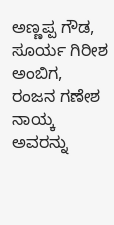ಅಣ್ಣಪ್ಪ ಗೌಡ, ಸೂರ್ಯ ಗಿರೀಶ ಅಂಬಿಗ, ರಂಜನ ಗಣೇಶ ನಾಯ್ಕ ಅವರನ್ನು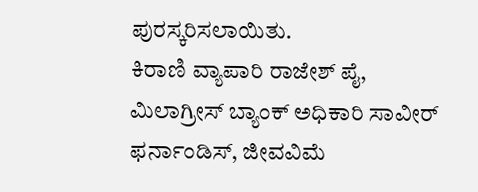ಪುರಸ್ಕರಿಸಲಾಯಿತು.
ಕಿರಾಣಿ ವ್ಯಾಪಾರಿ ರಾಜೇಶ್ ಪೈ, ಮಿಲಾಗ್ರೀಸ್ ಬ್ಯಾಂಕ್ ಅಧಿಕಾರಿ ಸಾವೀರ್ ಫರ್ನಾಂಡಿಸ್, ಜೀವವಿಮೆ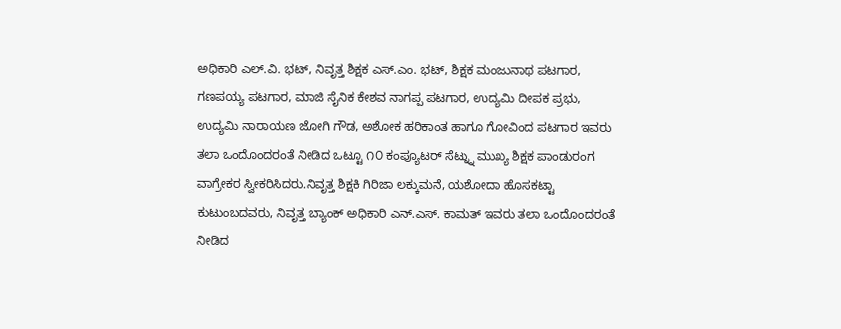ಅಧಿಕಾರಿ ಎಲ್.ವಿ. ಭಟ್, ನಿವೃತ್ತ ಶಿಕ್ಷಕ ಎಸ್.ಎಂ. ಭಟ್, ಶಿಕ್ಷಕ ಮಂಜುನಾಥ ಪಟಗಾರ, ಗಣಪಯ್ಯ ಪಟಗಾರ, ಮಾಜಿ ಸೈನಿಕ ಕೇಶವ ನಾಗಪ್ಪ ಪಟಗಾರ, ಉದ್ಯಮಿ ದೀಪಕ ಪ್ರಭು, ಉದ್ಯಮಿ ನಾರಾಯಣ ಜೋಗಿ ಗೌಡ, ಅಶೋಕ ಹರಿಕಾಂತ ಹಾಗೂ ಗೋವಿಂದ ಪಟಗಾರ ಇವರು ತಲಾ ಒಂದೊಂದರಂತೆ ನೀಡಿದ ಒಟ್ಟೂ ೧೦ ಕಂಪ್ಯೂಟರ್ ಸೆಟ್ನ್ನು ಮುಖ್ಯ ಶಿಕ್ಷಕ ಪಾಂಡುರಂಗ ವಾಗ್ರೇಕರ ಸ್ವೀಕರಿಸಿದರು.ನಿವೃತ್ತ ಶಿಕ್ಷಕಿ ಗಿರಿಜಾ ಲಕ್ಕುಮನೆ, ಯಶೋದಾ ಹೊಸಕಟ್ಟಾ ಕುಟುಂಬದವರು, ನಿವೃತ್ತ ಬ್ಯಾಂಕ್ ಅಧಿಕಾರಿ ಎನ್.ಎಸ್. ಕಾಮತ್ ಇವರು ತಲಾ ಒಂದೊಂದರಂತೆ ನೀಡಿದ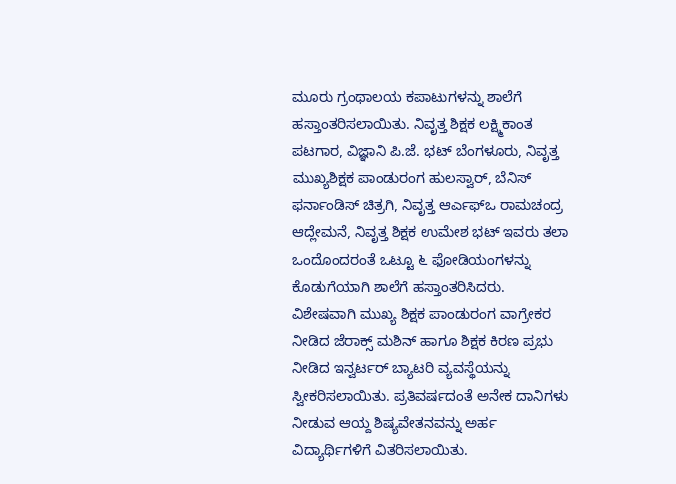ಮೂರು ಗ್ರಂಥಾಲಯ ಕಪಾಟುಗಳನ್ನು ಶಾಲೆಗೆ ಹಸ್ತಾಂತರಿಸಲಾಯಿತು. ನಿವೃತ್ತ ಶಿಕ್ಷಕ ಲಕ್ಷ್ಮಿಕಾಂತ ಪಟಗಾರ, ವಿಜ್ಞಾನಿ ಪಿ.ಜೆ. ಭಟ್ ಬೆಂಗಳೂರು, ನಿವೃತ್ತ ಮುಖ್ಯಶಿಕ್ಷಕ ಪಾಂಡುರಂಗ ಹುಲಸ್ವಾರ್, ಬೆನಿಸ್ ಫರ್ನಾಂಡಿಸ್ ಚಿತ್ರಗಿ, ನಿವೃತ್ತ ಆರ್ಎಫ್ಒ ರಾಮಚಂದ್ರ ಆದ್ಲೇಮನೆ, ನಿವೃತ್ತ ಶಿಕ್ಷಕ ಉಮೇಶ ಭಟ್ ಇವರು ತಲಾ ಒಂದೊಂದರಂತೆ ಒಟ್ಟೂ ೬ ಫೋಡಿಯಂಗಳನ್ನು ಕೊಡುಗೆಯಾಗಿ ಶಾಲೆಗೆ ಹಸ್ತಾಂತರಿಸಿದರು. ವಿಶೇಷವಾಗಿ ಮುಖ್ಯ ಶಿಕ್ಷಕ ಪಾಂಡುರಂಗ ವಾಗ್ರೇಕರ ನೀಡಿದ ಜೆರಾಕ್ಸ್ ಮಶಿನ್ ಹಾಗೂ ಶಿಕ್ಷಕ ಕಿರಣ ಪ್ರಭು ನೀಡಿದ ಇನ್ವರ್ಟರ್ ಬ್ಯಾಟರಿ ವ್ಯವಸ್ಥೆಯನ್ನು ಸ್ವೀಕರಿಸಲಾಯಿತು. ಪ್ರತಿವರ್ಷದಂತೆ ಅನೇಕ ದಾನಿಗಳು ನೀಡುವ ಆಯ್ದ ಶಿಷ್ಯವೇತನವನ್ನು ಅರ್ಹ ವಿದ್ಯಾರ್ಥಿಗಳಿಗೆ ವಿತರಿಸಲಾಯಿತು.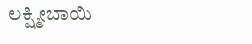ಲಕ್ಷ್ಮೀಬಾಯಿ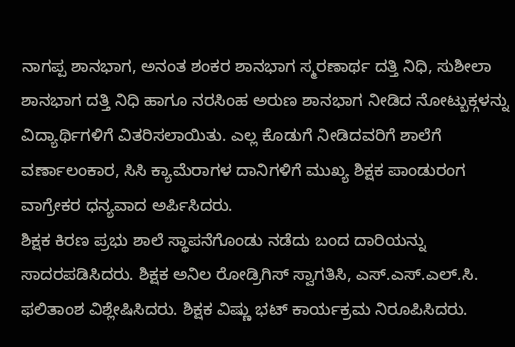ನಾಗಪ್ಪ ಶಾನಭಾಗ, ಅನಂತ ಶಂಕರ ಶಾನಭಾಗ ಸ್ಮರಣಾರ್ಥ ದತ್ತಿ ನಿಧಿ, ಸುಶೀಲಾ ಶಾನಭಾಗ ದತ್ತಿ ನಿಧಿ ಹಾಗೂ ನರಸಿಂಹ ಅರುಣ ಶಾನಭಾಗ ನೀಡಿದ ನೋಟ್ಬುಕ್ಗಳನ್ನು ವಿದ್ಯಾರ್ಥಿಗಳಿಗೆ ವಿತರಿಸಲಾಯಿತು. ಎಲ್ಲ ಕೊಡುಗೆ ನೀಡಿದವರಿಗೆ ಶಾಲೆಗೆ ವರ್ಣಾಲಂಕಾರ, ಸಿಸಿ ಕ್ಯಾಮೆರಾಗಳ ದಾನಿಗಳಿಗೆ ಮುಖ್ಯ ಶಿಕ್ಷಕ ಪಾಂಡುರಂಗ ವಾಗ್ರೇಕರ ಧನ್ಯವಾದ ಅರ್ಪಿಸಿದರು.
ಶಿಕ್ಷಕ ಕಿರಣ ಪ್ರಭು ಶಾಲೆ ಸ್ಥಾಪನೆಗೊಂಡು ನಡೆದು ಬಂದ ದಾರಿಯನ್ನು ಸಾದರಪಡಿಸಿದರು. ಶಿಕ್ಷಕ ಅನಿಲ ರೋಡ್ರಿಗಿಸ್ ಸ್ವಾಗತಿಸಿ, ಎಸ್.ಎಸ್.ಎಲ್.ಸಿ. ಫಲಿತಾಂಶ ವಿಶ್ಲೇಷಿಸಿದರು. ಶಿಕ್ಷಕ ವಿಷ್ಣು ಭಟ್ ಕಾರ್ಯಕ್ರಮ ನಿರೂಪಿಸಿದರು.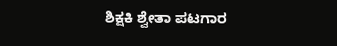ಶಿಕ್ಷಕಿ ಶ್ವೇತಾ ಪಟಗಾರ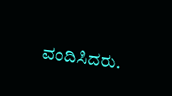ವಂದಿಸಿದರು.